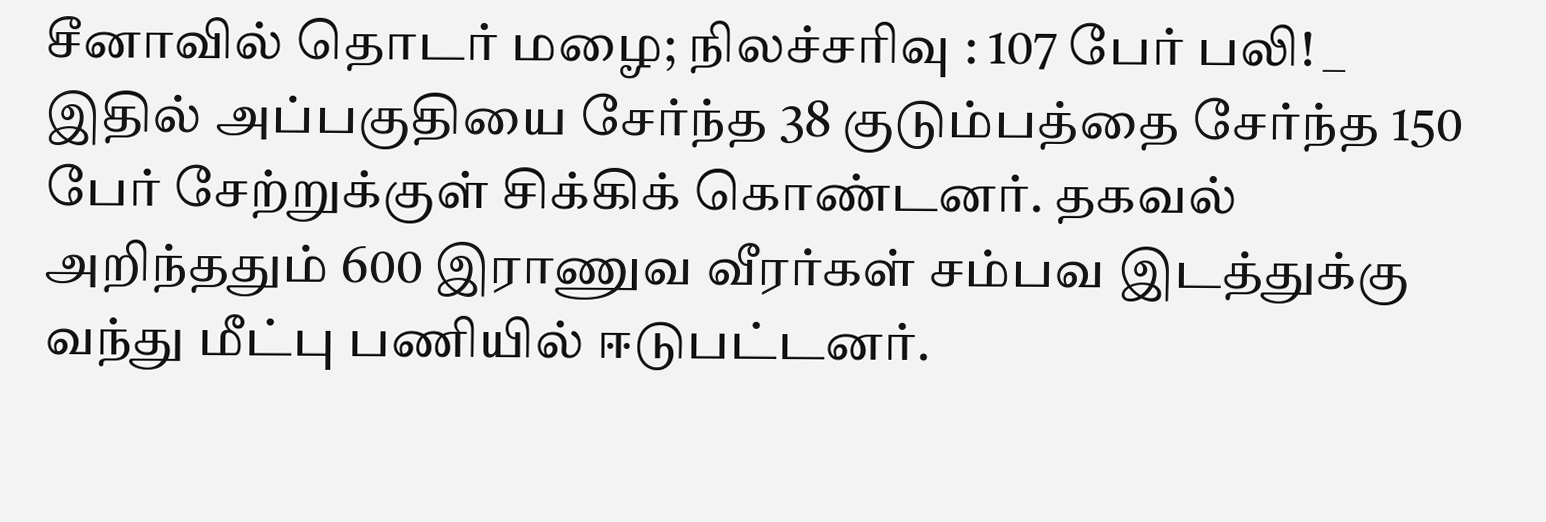சீனாவில் தொடர் மழை; நிலச்சரிவு : 107 பேர் பலி! _
இதில் அப்பகுதியை சேர்ந்த 38 குடும்பத்தை சேர்ந்த 150 பேர் சேற்றுக்குள் சிக்கிக் கொண்டனர். தகவல் அறிந்ததும் 600 இராணுவ வீரர்கள் சம்பவ இடத்துக்கு வந்து மீட்பு பணியில் ஈடுபட்டனர்.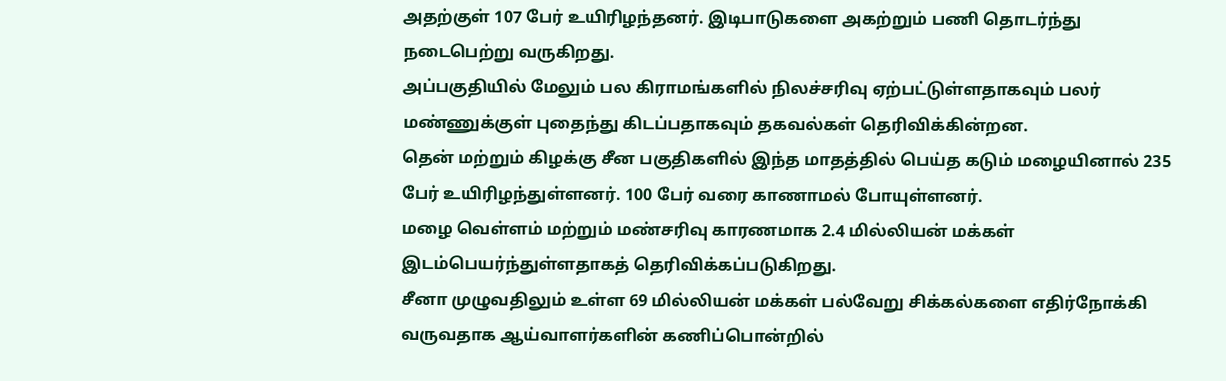அதற்குள் 107 பேர் உயிரிழந்தனர். இடிபாடுகளை அகற்றும் பணி தொடர்ந்து நடைபெற்று வருகிறது.
அப்பகுதியில் மேலும் பல கிராமங்களில் நிலச்சரிவு ஏற்பட்டுள்ளதாகவும் பலர் மண்ணுக்குள் புதைந்து கிடப்பதாகவும் தகவல்கள் தெரிவிக்கின்றன.
தென் மற்றும் கிழக்கு சீன பகுதிகளில் இந்த மாதத்தில் பெய்த கடும் மழையினால் 235 பேர் உயிரிழந்துள்ளனர். 100 பேர் வரை காணாமல் போயுள்ளனர்.
மழை வெள்ளம் மற்றும் மண்சரிவு காரணமாக 2.4 மில்லியன் மக்கள் இடம்பெயர்ந்துள்ளதாகத் தெரிவிக்கப்படுகிறது.
சீனா முழுவதிலும் உள்ள 69 மில்லியன் மக்கள் பல்வேறு சிக்கல்களை எதிர்நோக்கி வருவதாக ஆய்வாளர்களின் கணிப்பொன்றில்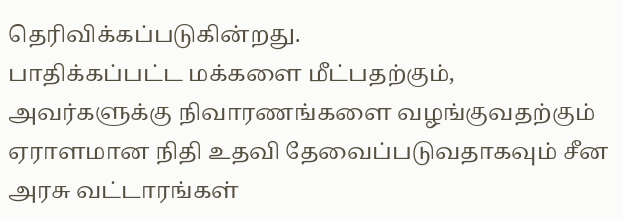தெரிவிக்கப்படுகின்றது.
பாதிக்கப்பட்ட மக்களை மீட்பதற்கும், அவர்களுக்கு நிவாரணங்களை வழங்குவதற்கும் ஏராளமான நிதி உதவி தேவைப்படுவதாகவும் சீன அரசு வட்டாரங்கள்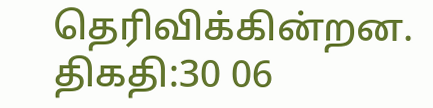தெரிவிக்கின்றன.
திகதி:30 06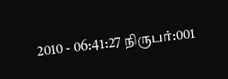2010 - 06:41:27 நிருபர்:001